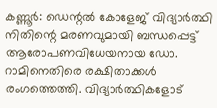കണ്ണൂർ: ഡെന്റൽ കോളേജ് വിദ്യാർത്ഥി നിതിന്റെ മരണവുമായി ബന്ധപ്പെട്ട് ആരോപണവിധേയനായ ഡോ. റാമിനെതിരെ രക്ഷിതാക്കൾ രംഗത്തെത്തി. വിദ്യാർത്ഥികളോട്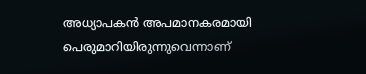അധ്യാപകൻ അപമാനകരമായി പെരുമാറിയിരുന്നുവെന്നാണ്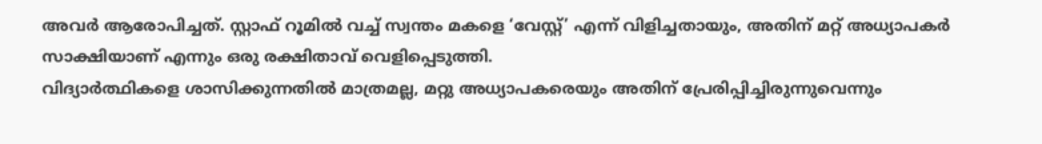അവർ ആരോപിച്ചത്. സ്റ്റാഫ് റൂമിൽ വച്ച് സ്വന്തം മകളെ ‘വേസ്റ്റ്’ എന്ന് വിളിച്ചതായും, അതിന് മറ്റ് അധ്യാപകർ സാക്ഷിയാണ് എന്നും ഒരു രക്ഷിതാവ് വെളിപ്പെടുത്തി.
വിദ്യാർത്ഥികളെ ശാസിക്കുന്നതിൽ മാത്രമല്ല, മറ്റു അധ്യാപകരെയും അതിന് പ്രേരിപ്പിച്ചിരുന്നുവെന്നും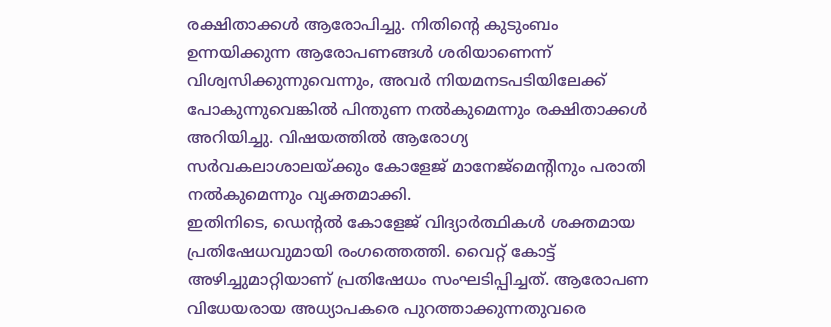രക്ഷിതാക്കൾ ആരോപിച്ചു. നിതിന്റെ കുടുംബം ഉന്നയിക്കുന്ന ആരോപണങ്ങൾ ശരിയാണെന്ന് വിശ്വസിക്കുന്നുവെന്നും, അവർ നിയമനടപടിയിലേക്ക് പോകുന്നുവെങ്കിൽ പിന്തുണ നൽകുമെന്നും രക്ഷിതാക്കൾ അറിയിച്ചു. വിഷയത്തിൽ ആരോഗ്യ സർവകലാശാലയ്ക്കും കോളേജ് മാനേജ്മെന്റിനും പരാതി നൽകുമെന്നും വ്യക്തമാക്കി.
ഇതിനിടെ, ഡെന്റൽ കോളേജ് വിദ്യാർത്ഥികൾ ശക്തമായ പ്രതിഷേധവുമായി രംഗത്തെത്തി. വൈറ്റ് കോട്ട് അഴിച്ചുമാറ്റിയാണ് പ്രതിഷേധം സംഘടിപ്പിച്ചത്. ആരോപണ വിധേയരായ അധ്യാപകരെ പുറത്താക്കുന്നതുവരെ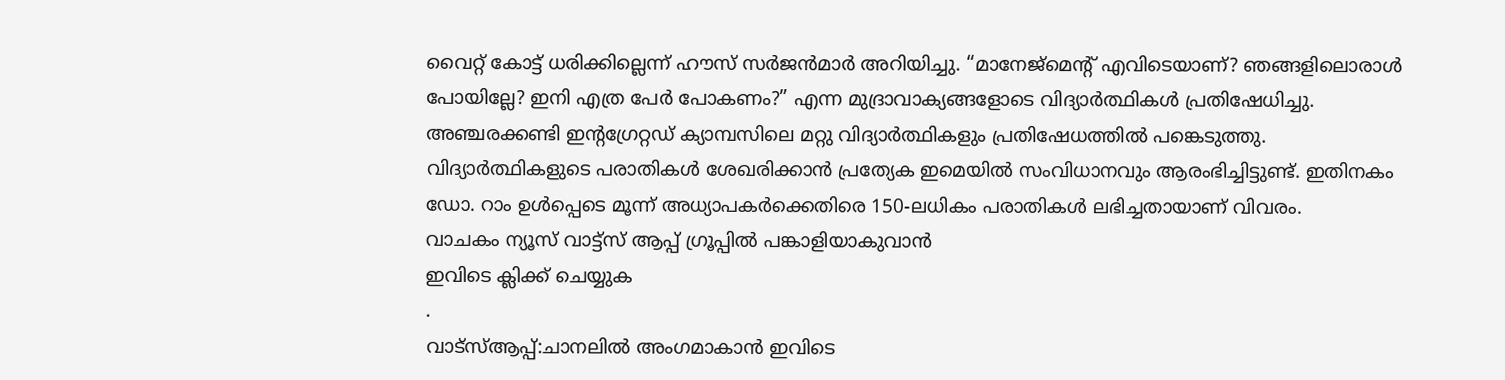വൈറ്റ് കോട്ട് ധരിക്കില്ലെന്ന് ഹൗസ് സർജൻമാർ അറിയിച്ചു. “മാനേജ്മെന്റ് എവിടെയാണ്? ഞങ്ങളിലൊരാൾ പോയില്ലേ? ഇനി എത്ര പേർ പോകണം?” എന്ന മുദ്രാവാക്യങ്ങളോടെ വിദ്യാർത്ഥികൾ പ്രതിഷേധിച്ചു. അഞ്ചരക്കണ്ടി ഇന്റഗ്രേറ്റഡ് ക്യാമ്പസിലെ മറ്റു വിദ്യാർത്ഥികളും പ്രതിഷേധത്തിൽ പങ്കെടുത്തു.
വിദ്യാർത്ഥികളുടെ പരാതികൾ ശേഖരിക്കാൻ പ്രത്യേക ഇമെയിൽ സംവിധാനവും ആരംഭിച്ചിട്ടുണ്ട്. ഇതിനകം ഡോ. റാം ഉൾപ്പെടെ മൂന്ന് അധ്യാപകർക്കെതിരെ 150-ലധികം പരാതികൾ ലഭിച്ചതായാണ് വിവരം.
വാചകം ന്യൂസ് വാട്ട്സ് ആപ്പ് ഗ്രൂപ്പിൽ പങ്കാളിയാകുവാൻ
ഇവിടെ ക്ലിക്ക് ചെയ്യുക
.
വാട്സ്ആപ്പ്:ചാനലിൽ അംഗമാകാൻ ഇവിടെ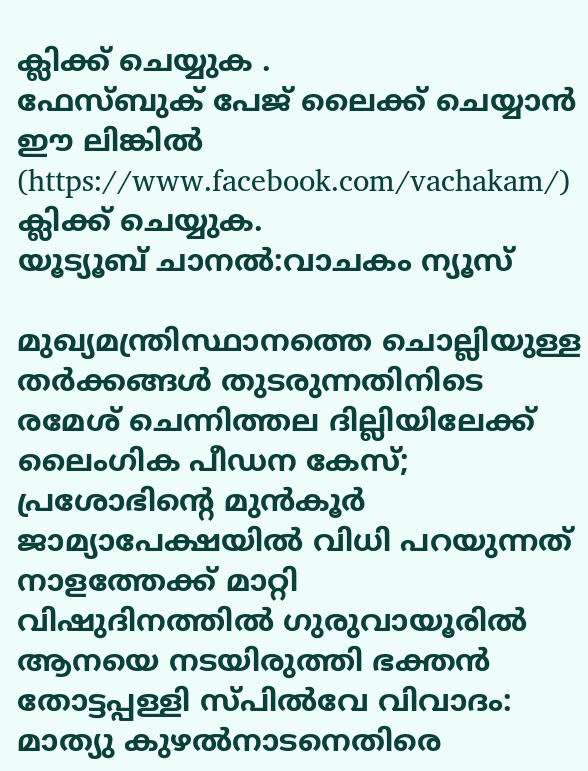ക്ലിക്ക് ചെയ്യുക .
ഫേസ്ബുക് പേജ് ലൈക്ക് ചെയ്യാൻ ഈ ലിങ്കിൽ (https://www.facebook.com/vachakam/) ക്ലിക്ക് ചെയ്യുക.
യൂട്യൂബ് ചാനൽ:വാചകം ന്യൂസ്

മുഖ്യമന്ത്രിസ്ഥാനത്തെ ചൊല്ലിയുള്ള തർക്കങ്ങൾ തുടരുന്നതിനിടെ രമേശ് ചെന്നിത്തല ദില്ലിയിലേക്ക്
ലൈംഗിക പീഡന കേസ്; പ്രശോഭിന്റെ മുൻകൂർ ജാമ്യാപേക്ഷയിൽ വിധി പറയുന്നത് നാളത്തേക്ക് മാറ്റി
വിഷുദിനത്തിൽ ഗുരുവായൂരിൽ ആനയെ നടയിരുത്തി ഭക്തൻ
തോട്ടപ്പള്ളി സ്പിൽവേ വിവാദം: മാത്യു കുഴൽനാടനെതിരെ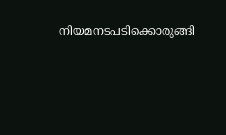നിയമനടപടിക്കൊരുങ്ങി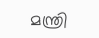മന്ത്രി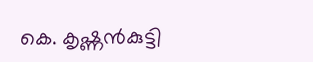കെ. കൃഷ്ണൻകുട്ടി